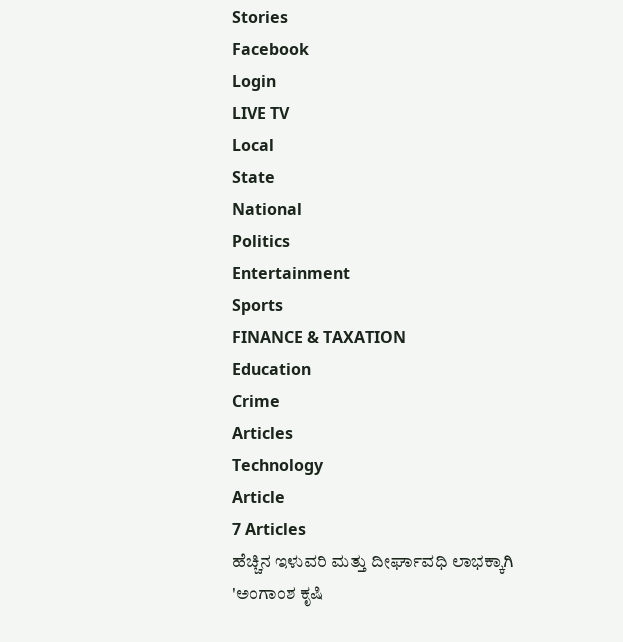Stories
Facebook
Login
LIVE TV
Local
State
National
Politics
Entertainment
Sports
FINANCE & TAXATION
Education
Crime
Articles
Technology
Article
7 Articles
ಹೆಚ್ಚಿನ ಇಳುವರಿ ಮತ್ತು ದೀರ್ಘಾವಧಿ ಲಾಭಕ್ಕಾಗಿ 'ಅಂಗಾಂಶ ಕೃಷಿ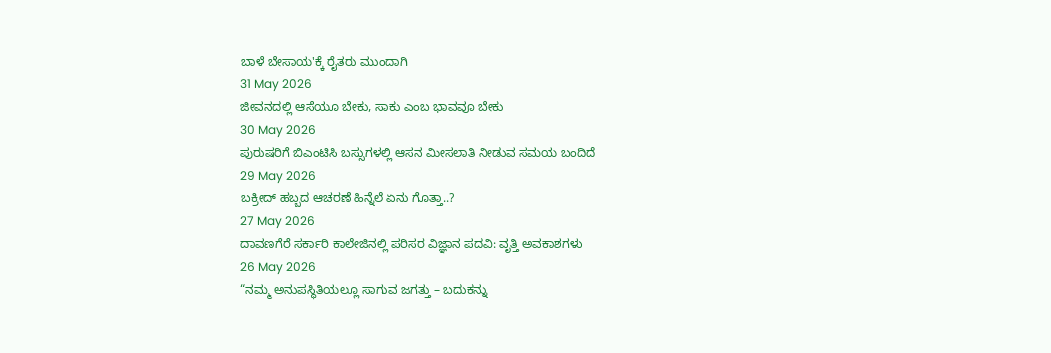ಬಾಳೆ ಬೇಸಾಯ'ಕ್ಕೆ ರೈತರು ಮುಂದಾಗಿ
31 May 2026
ಜೀವನದಲ್ಲಿ ಆಸೆಯೂ ಬೇಕು, ಸಾಕು ಎಂಬ ಭಾವವೂ ಬೇಕು
30 May 2026
ಪುರುಷರಿಗೆ ಬಿಎಂಟಿಸಿ ಬಸ್ಸುಗಳಲ್ಲಿ ಆಸನ ಮೀಸಲಾತಿ ನೀಡುವ ಸಮಯ ಬಂದಿದೆ
29 May 2026
ಬಕ್ರೀದ್ ಹಬ್ಬದ ಆಚರಣೆ ಹಿನ್ನೆಲೆ ಏನು ಗೊತ್ತಾ..?
27 May 2026
ದಾವಣಗೆರೆ ಸರ್ಕಾರಿ ಕಾಲೇಜಿನಲ್ಲಿ ಪರಿಸರ ವಿಜ್ಞಾನ ಪದವಿ: ವೃತ್ತಿ ಅವಕಾಶಗಳು
26 May 2026
“ನಮ್ಮ ಅನುಪಸ್ಥಿತಿಯಲ್ಲೂ ಸಾಗುವ ಜಗತ್ತು – ಬದುಕನ್ನು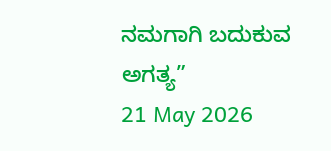ನಮಗಾಗಿ ಬದುಕುವ ಅಗತ್ಯ”
21 May 2026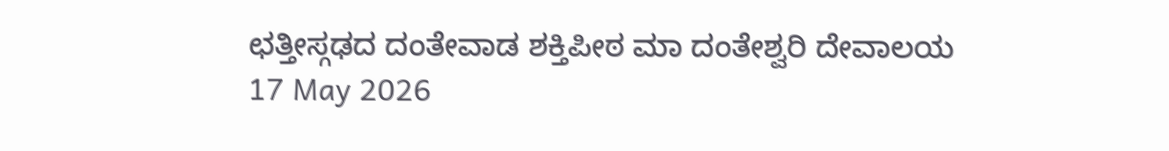ಛತ್ತೀಸ್ಗಢದ ದಂತೇವಾಡ ಶಕ್ತಿಪೀಠ ಮಾ ದಂತೇಶ್ವರಿ ದೇವಾಲಯ
17 May 2026